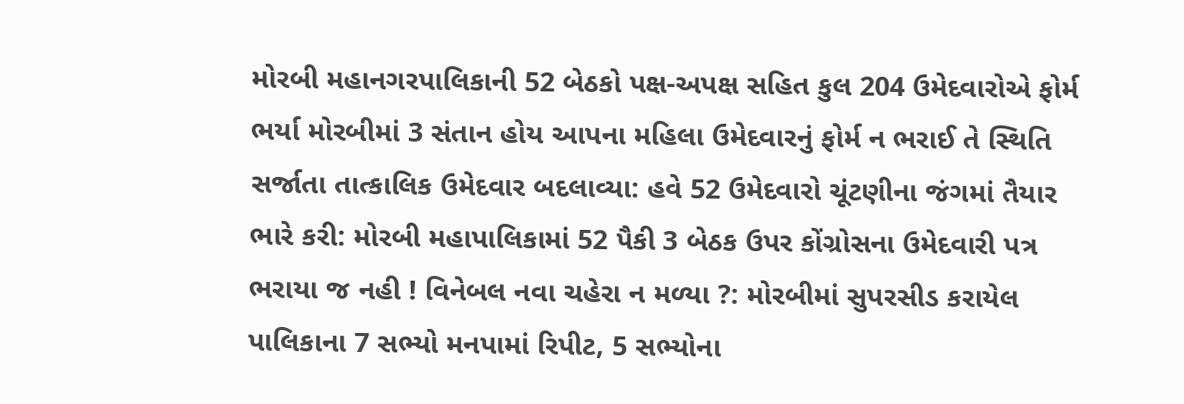મોરબી મહાનગરપાલિકાની 52 બેઠકો પક્ષ-અપક્ષ સહિત કુલ 204 ઉમેદવારોએ ફોર્મ ભર્યા મોરબીમાં 3 સંતાન હોય આપના મહિલા ઉમેદવારનું ફોર્મ ન ભરાઈ તે સ્થિતિ સર્જાતા તાત્કાલિક ઉમેદવાર બદલાવ્યા: હવે 52 ઉમેદવારો ચૂંટણીના જંગમાં તૈયાર ભારે કરી: મોરબી મહાપાલિકામાં 52 પૈકી 3 બેઠક ઉપર કોંગ્રોસના ઉમેદવારી પત્ર ભરાયા જ નહી ! વિનેબલ નવા ચહેરા ન મળ્યા ?: મોરબીમાં સુપરસીડ કરાયેલ પાલિકાના 7 સભ્યો મનપામાં રિપીટ, 5 સભ્યોના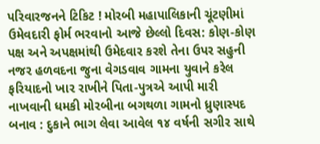પરિવારજનને ટિકિટ ! મોરબી મહાપાલિકાની ચૂંટણીમાં ઉમેવદારી ફોર્મ ભરવાનો આજે છેલ્લો દિવસ: કોણ-કોણ પક્ષ અને અપક્ષમાંથી ઉમેદવાર કરશે તેના ઉપર સહુની નજર હળવદના જુના વેગડવાવ ગામના યુવાને કરેલ ફરિયાદનો ખાર રાખીને પિતા-પુત્રએ આપી મારી નાખવાની ધમકી મોરબીના બગથળા ગામનો ધ્રુણાસ્પદ બનાવ : દુકાને ભાગ લેવા આવેલ ૧૪ વર્ષની સગીર સાથે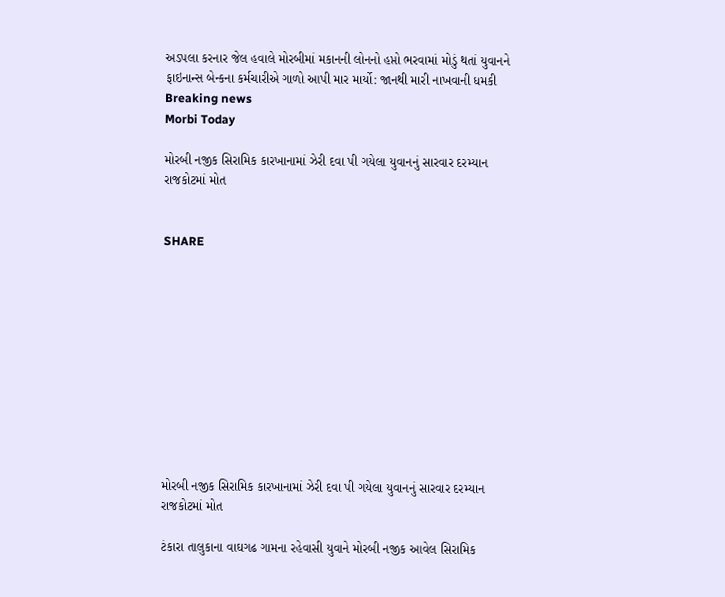અડપલા કરનાર જેલ હવાલે મોરબીમાં મકાનની લોનનો હપ્તો ભરવામાં મોડું થતાં યુવાનને ફાઇનાન્સ બેન્કના કર્મચારીએ ગાળો આપી માર માર્યો: જાનથી મારી નાખવાની ધમકી
Breaking news
Morbi Today

મોરબી નજીક સિરામિક કારખાનામાં ઝેરી દવા પી ગયેલા યુવાનનું સારવાર દરમ્યાન રાજકોટમાં મોત


SHARE











મોરબી નજીક સિરામિક કારખાનામાં ઝેરી દવા પી ગયેલા યુવાનનું સારવાર દરમ્યાન રાજકોટમાં મોત

ટંકારા તાલુકાના વાઘગઢ ગામના રહેવાસી યુવાને મોરબી નજીક આવેલ સિરામિક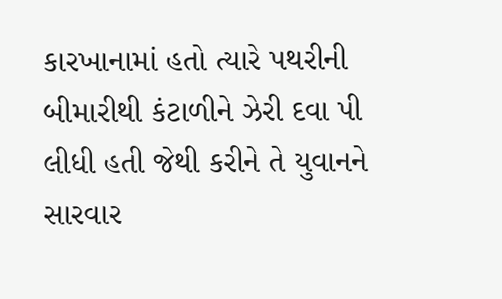કારખાનામાં હતો ત્યારે પથરીની બીમારીથી કંટાળીને ઝેરી દવા પી લીધી હતી જેથી કરીને તે યુવાનને સારવાર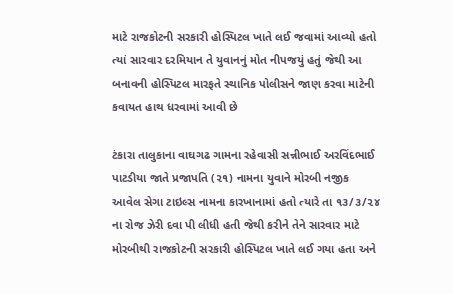માટે રાજકોટની સરકારી હોસ્પિટલ ખાતે લઈ જવામાં આવ્યો હતો ત્યાં સારવાર દરમિયાન તે યુવાનનું મોત નીપજયું હતું જેથી આ બનાવની હોસ્પિટલ મારફતે સ્થાનિક પોલીસને જાણ કરવા માટેની કવાયત હાથ ધરવામાં આવી છે

ટંકારા તાલુકાના વાઘગઢ ગામના રહેવાસી સન્નીભાઈ અરવિંદભાઈ પાટડીયા જાતે પ્રજાપતિ (૨૧) નામના યુવાને મોરબી નજીક આવેલ સેગા ટાઇલ્સ નામના કારખાનામાં હતો ત્યારે તા ૧૩/૩/૨૪ ના રોજ ઝેરી દવા પી લીધી હતી જેથી કરીને તેને સારવાર માટે મોરબીથી રાજકોટની સરકારી હોસ્પિટલ ખાતે લઈ ગયા હતા અને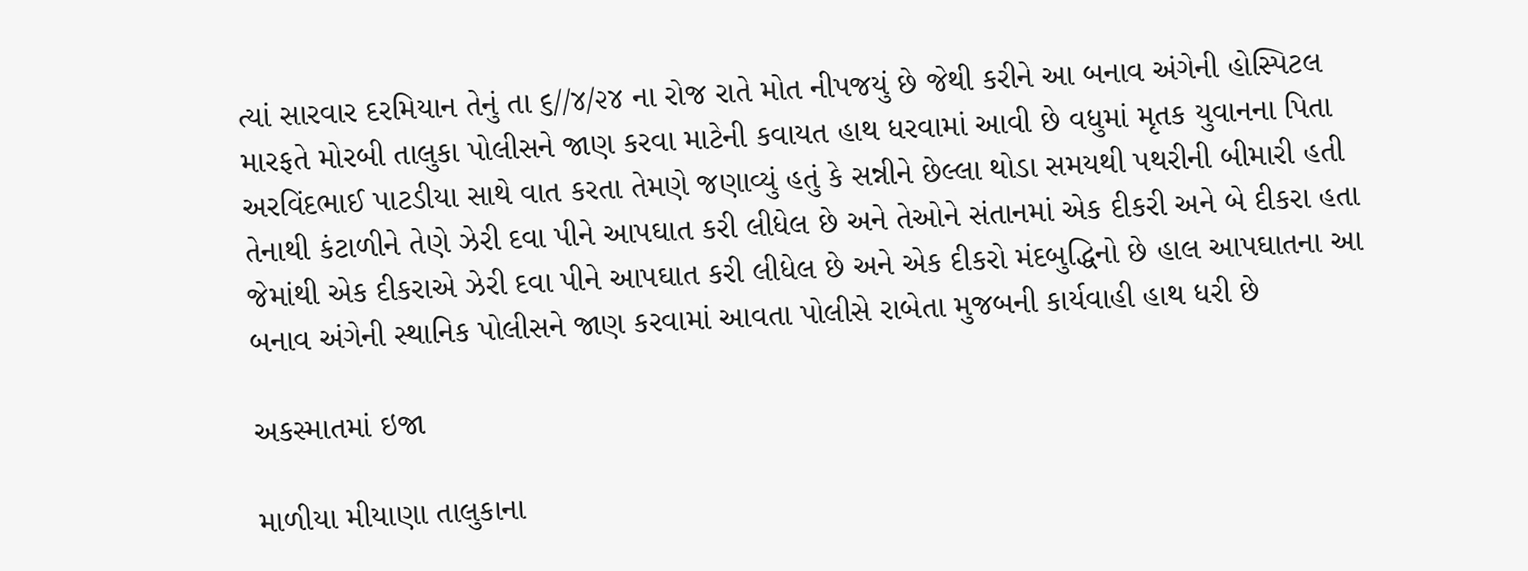ત્યાં સારવાર દરમિયાન તેનું તા ૬//૪/૨૪ ના રોજ રાતે મોત નીપજયું છે જેથી કરીને આ બનાવ અંગેની હોસ્પિટલ મારફતે મોરબી તાલુકા પોલીસને જાણ કરવા માટેની કવાયત હાથ ધરવામાં આવી છે વધુમાં મૃતક યુવાનના પિતા અરવિંદભાઈ પાટડીયા સાથે વાત કરતા તેમણે જણાવ્યું હતું કે સન્નીને છેલ્લા થોડા સમયથી પથરીની બીમારી હતી તેનાથી કંટાળીને તેણે ઝેરી દવા પીને આપઘાત કરી લીધેલ છે અને તેઓને સંતાનમાં એક દીકરી અને બે દીકરા હતા જેમાંથી એક દીકરાએ ઝેરી દવા પીને આપઘાત કરી લીધેલ છે અને એક દીકરો મંદબુદ્ધિનો છે હાલ આપઘાતના આ બનાવ અંગેની સ્થાનિક પોલીસને જાણ કરવામાં આવતા પોલીસે રાબેતા મુજબની કાર્યવાહી હાથ ધરી છે

અકસ્માતમાં ઇજા

માળીયા મીયાણા તાલુકાના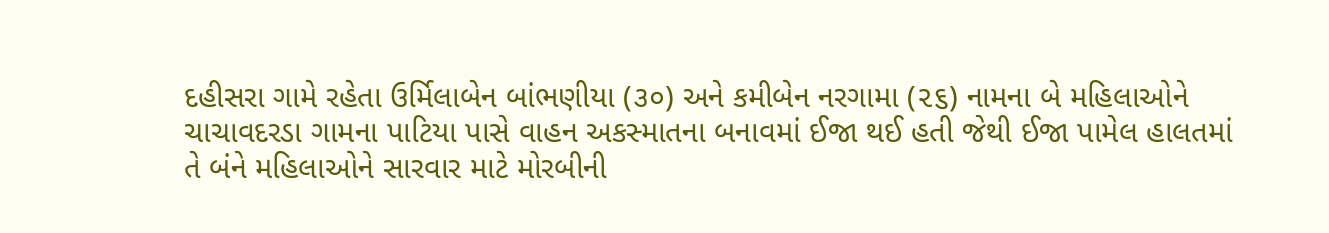દહીસરા ગામે રહેતા ઉર્મિલાબેન બાંભણીયા (૩૦) અને કમીબેન નરગામા (૨૬) નામના બે મહિલાઓને ચાચાવદરડા ગામના પાટિયા પાસે વાહન અકસ્માતના બનાવમાં ઈજા થઈ હતી જેથી ઈજા પામેલ હાલતમાં તે બંને મહિલાઓને સારવાર માટે મોરબીની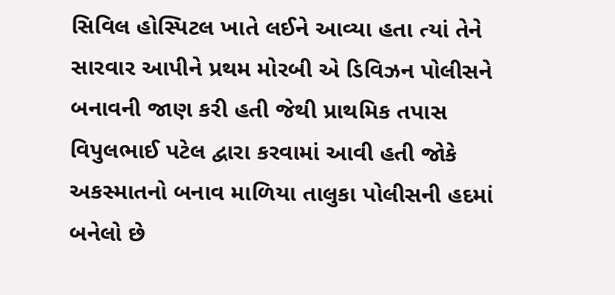સિવિલ હોસ્પિટલ ખાતે લઈને આવ્યા હતા ત્યાં તેને સારવાર આપીને પ્રથમ મોરબી એ ડિવિઝન પોલીસને બનાવની જાણ કરી હતી જેથી પ્રાથમિક તપાસ વિપુલભાઈ પટેલ દ્વારા કરવામાં આવી હતી જોકે અકસ્માતનો બનાવ માળિયા તાલુકા પોલીસની હદમાં બનેલો છે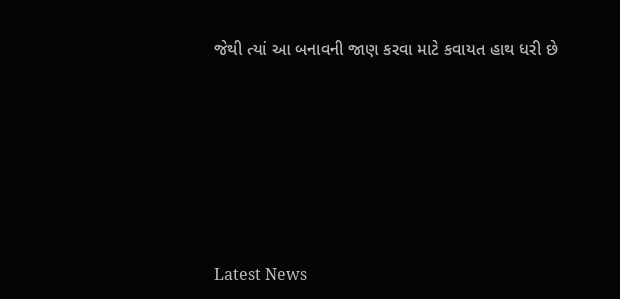જેથી ત્યાં આ બનાવની જાણ કરવા માટે કવાયત હાથ ધરી છે






Latest News